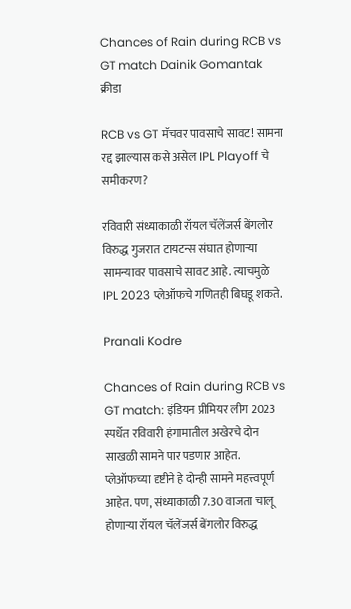Chances of Rain during RCB vs GT match Dainik Gomantak
क्रीडा

RCB vs GT मॅचवर पावसाचे सावट! सामना रद्द झाल्यास कसे असेल IPL Playoff चे समीकरण?

रविवारी संध्याकाळी रॉयल चॅलेंजर्स बेंगलोर विरुद्ध गुजरात टायटन्स संघात होणाऱ्या सामन्यावर पावसाचे सावट आहे. त्याचमुळे IPL 2023 प्लेऑफचे गणितही बिघडू शकते.

Pranali Kodre

Chances of Rain during RCB vs GT match: इंडियन प्रीमियर लीग 2023 स्पर्धेत रविवारी हंगामातील अखेरचे दोन साखळी सामने पार पडणार आहेत. प्लेऑफच्या दृष्टीने हे दोन्ही सामने महत्त्वपूर्ण आहेत. पण, संध्याकाळी 7.30 वाजता चालू होणाऱ्या रॉयल चॅलेंजर्स बेंगलोर विरुद्ध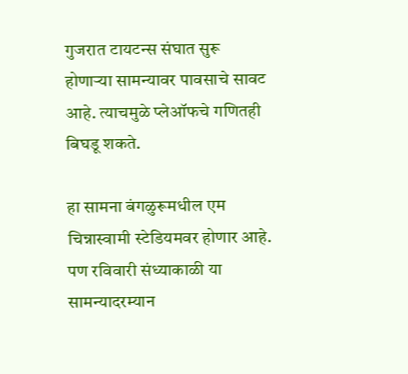गुजरात टायटन्स संघात सुरू होणाऱ्या सामन्यावर पावसाचे सावट आहे. त्याचमुळे प्लेऑफचे गणितही बिघडू शकते.

हा सामना बंगळुरूमधील एम चिन्नास्वामी स्टेडियमवर होणार आहे. पण रविवारी संध्याकाळी या सामन्यादरम्यान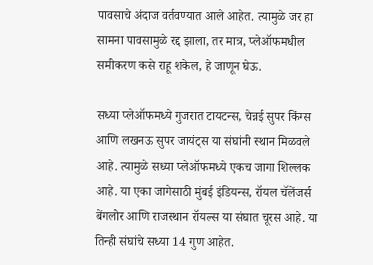पावसाचे अंदाज वर्तवण्यात आले आहेत. त्यामुळे जर हा सामना पावसामुळे रद्द झाला, तर मात्र, प्लेऑफमधील समीकरण कसे राहू शकेल, हे जाणून घेऊ.

सध्या प्लेऑफमध्ये गुजरात टायटन्स, चेन्नई सुपर किंग्स आणि लखनऊ सुपर जायंट्स या संघांनी स्थान मिळवले आहे. त्यामुळे सध्या प्लेऑफमध्ये एकच जागा शिल्लक आहे. या एका जागेसाठी मुंबई इंडियन्स, रॉयल चॅलेंजर्स बेंगलोर आणि राजस्थान रॉयल्स या संघात चूरस आहे. या तिन्ही संघांचे सध्या 14 गुण आहेत.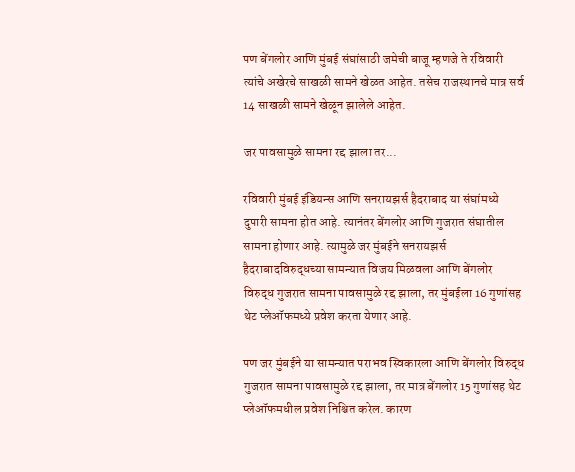पण बेंगलोर आणि मुंबई संघांसाठी जमेची बाजू म्हणजे ते रविवारी त्यांचे अखेरचे साखळी सामने खेळत आहेत. तसेच राजस्थानचे मात्र सर्व 14 साखळी सामने खेळून झालेले आहेत.

जर पावसामुळे सामना रद्द झाला तर...

रविवारी मुंबई इंडियन्स आणि सनरायझर्स हैदराबाद या संघांमध्ये दुपारी सामना होत आहे. त्यानंतर बेंगलोर आणि गुजरात संघातील सामना होणार आहे. त्यामुळे जर मुंबईने सनरायझर्स हैदराबादविरुद्धच्या सामन्यात विजय मिळवला आणि बेंगलोर विरुद्ध गुजरात सामना पावसामुळे रद्द झाला, तर मुंबईला 16 गुणांसह थेट प्लेऑफमध्ये प्रवेश करता येणार आहे.

पण जर मुंबईने या सामन्यात पराभव स्विकारला आणि बेंगलोर विरुद्ध गुजरात सामना पावसामुळे रद्द झाला, तर मात्र बेंगलोर 15 गुणांसह थेट प्लेऑफमधील प्रवेश निश्चित करेल. कारण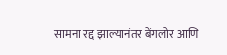सामना रद्द झाल्यानंतर बेंगलोर आणि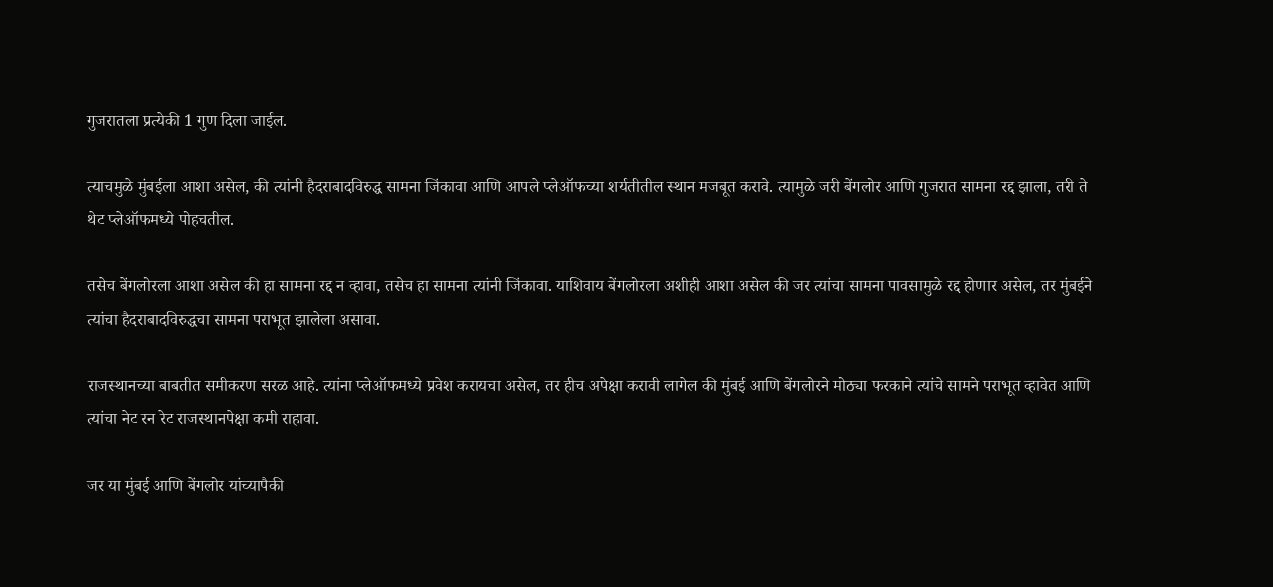गुजरातला प्रत्येकी 1 गुण दिला जाईल.

त्याचमुळे मुंबईला आशा असेल, की त्यांनी हैदराबादविरुद्ध सामना जिंकावा आणि आपले प्लेऑफच्या शर्यतीतील स्थान मजबूत करावे. त्यामुळे जरी बेंगलोर आणि गुजरात सामना रद्द झाला, तरी ते थेट प्लेऑफमध्ये पोहचतील.

तसेच बेंगलोरला आशा असेल की हा सामना रद्द न व्हावा, तसेच हा सामना त्यांनी जिंकावा. याशिवाय बेंगलोरला अशीही आशा असेल की जर त्यांचा सामना पावसामुळे रद्द होणार असेल, तर मुंबईने त्यांचा हैदराबादविरुद्धचा सामना पराभूत झालेला असावा.

राजस्थानच्या बाबतीत समीकरण सरळ आहे. त्यांना प्लेऑफमध्ये प्रवेश करायचा असेल, तर हीच अपेक्षा करावी लागेल की मुंबई आणि बेंगलोरने मोठ्या फरकाने त्यांचे सामने पराभूत व्हावेत आणि त्यांचा नेट रन रेट राजस्थानपेक्षा कमी राहावा.

जर या मुंबई आणि बेंगलोर यांच्यापैकी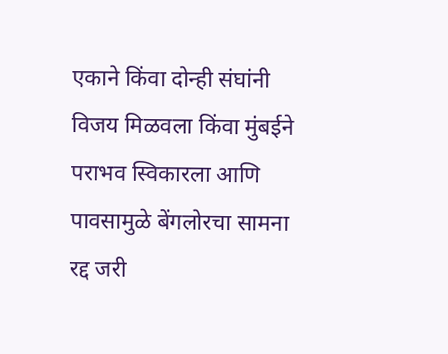एकाने किंवा दोन्ही संघांनी विजय मिळवला किंवा मुंबईने पराभव स्विकारला आणि पावसामुळे बेंगलोरचा सामना रद्द जरी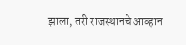झाला, तरी राजस्थानचे आव्हान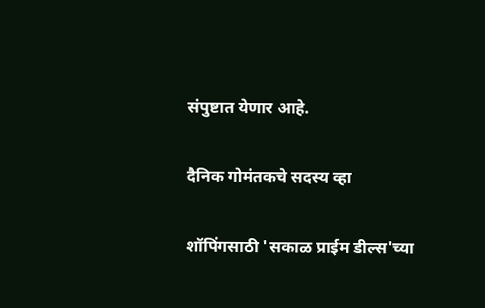संपुष्टात येणार आहे.

दैनिक गोमंतकचे सदस्य व्हा

शॉपिंगसाठी 'सकाळ प्राईम डील्स'च्या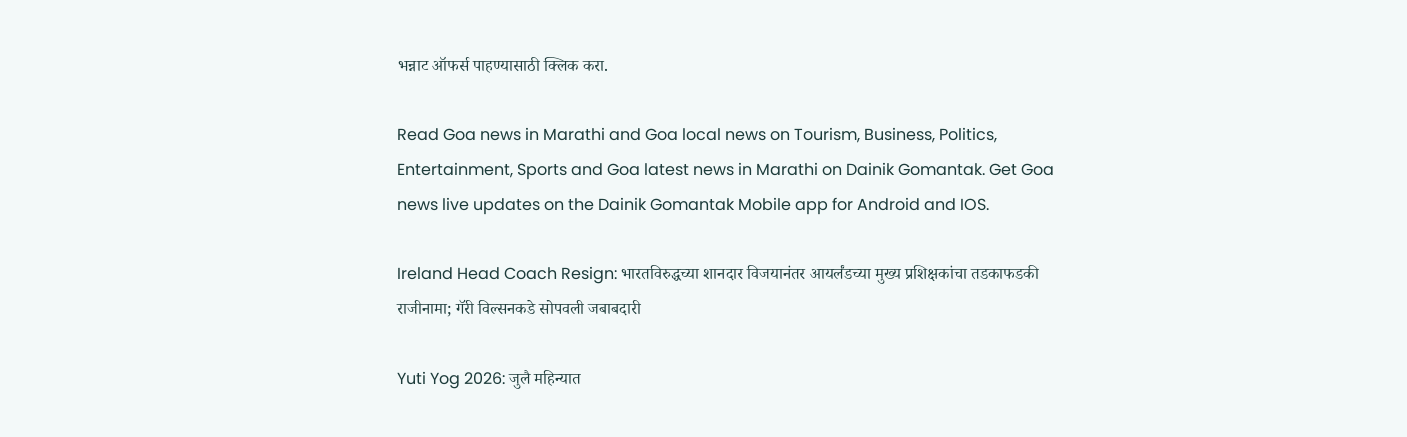भन्नाट ऑफर्स पाहण्यासाठी क्लिक करा.

Read Goa news in Marathi and Goa local news on Tourism, Business, Politics, Entertainment, Sports and Goa latest news in Marathi on Dainik Gomantak. Get Goa news live updates on the Dainik Gomantak Mobile app for Android and IOS.

Ireland Head Coach Resign: भारतविरुद्धच्या शानदार विजयानंतर आयर्लंडच्या मुख्य प्रशिक्षकांचा तडकाफडकी राजीनामा; गॅरी विल्सनकडे सोपवली जबाबदारी

Yuti Yog 2026: जुलै महिन्यात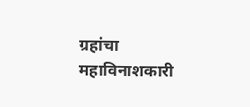ग्रहांचा महाविनाशकारी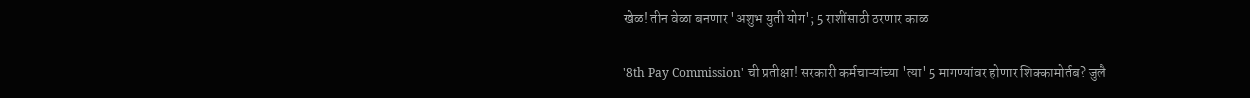खेळ! तीन वेळा बनणार 'अशुभ युती योग'; 5 राशींसाठी ठरणार काळ

'8th Pay Commission' ची प्रतीक्षा! सरकारी कर्मचाऱ्यांच्या 'त्या' 5 मागण्यांवर होणार शिक्कामोर्तब? जुलै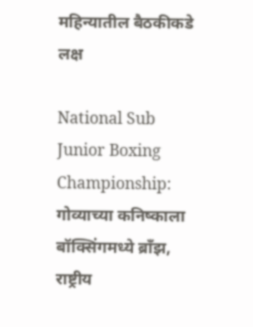महिन्यातील बैठकीकडे लक्ष

National Sub Junior Boxing Championship: गोव्याच्या कनिष्काला बॉक्सिंगमध्ये ब्राँझ, राष्ट्रीय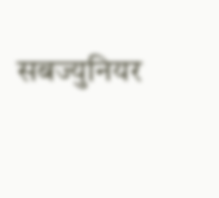सबज्युनियर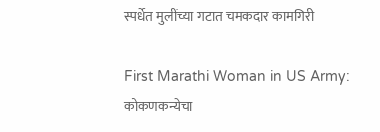स्पर्धेत मुलींच्या गटात चमकदार कामगिरी

First Marathi Woman in US Army: कोकणकन्येचा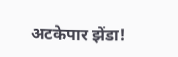अटकेपार झेंडा!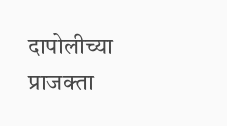दापोलीच्या प्राजक्ता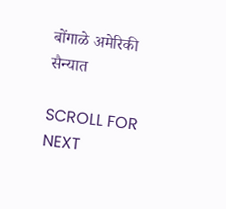बोंगाळे अमेरिकी सैन्यात

SCROLL FOR NEXT